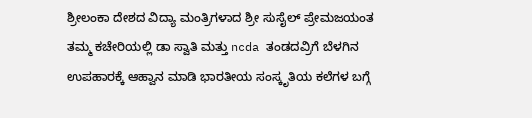ಶ್ರೀಲಂಕಾ ದೇಶದ ವಿದ್ಯಾ ಮಂತ್ರಿಗಳಾದ ಶ್ರೀ ಸುಸೈಲ್ ಪ್ರೇಮಜಯಂತ ತಮ್ಮ ಕಚೇರಿಯಲ್ಲಿ ಡಾ ಸ್ವಾತಿ ಮತ್ತು ncda ತಂಡದವ್ರಿಗೆ ಬೆಳಗಿನ ಉಪಹಾರಕ್ಕೆ ಆಹ್ವಾನ ಮಾಡಿ ಭಾರತೀಯ ಸಂಸ್ಕೃತಿಯ ಕಲೆಗಳ ಬಗ್ಗೆ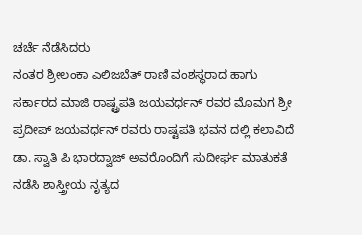ಚರ್ಚೆ ನೆಡೆಸಿದರು
ನಂತರ ಶ್ರೀಲಂಕಾ ಎಲಿಜಬೆತ್ ರಾಣಿ ವಂಶಸ್ಥರಾದ ಹಾಗು ಸರ್ಕಾರದ ಮಾಜಿ ರಾಷ್ಟ್ರಪತಿ ಜಯವರ್ಧನ್ ರವರ ಮೊಮಗ ಶ್ರೀ ಪ್ರದೀಪ್ ಜಯವರ್ಧನ್ ರವರು ರಾಷ್ಟಪತಿ ಭವನ ದಲ್ಲಿ ಕಲಾವಿದೆ ಡಾ. ಸ್ವಾತಿ ಪಿ ಭಾರದ್ವಾಜ್ ಅವರೊಂದಿಗೆ ಸುದೀರ್ಘ ಮಾತುಕತೆ ನಡೆಸಿ ಶಾಸ್ತ್ರೀಯ ನೃತ್ಯದ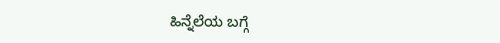ಹಿನ್ನೆಲೆಯ ಬಗ್ಗೆ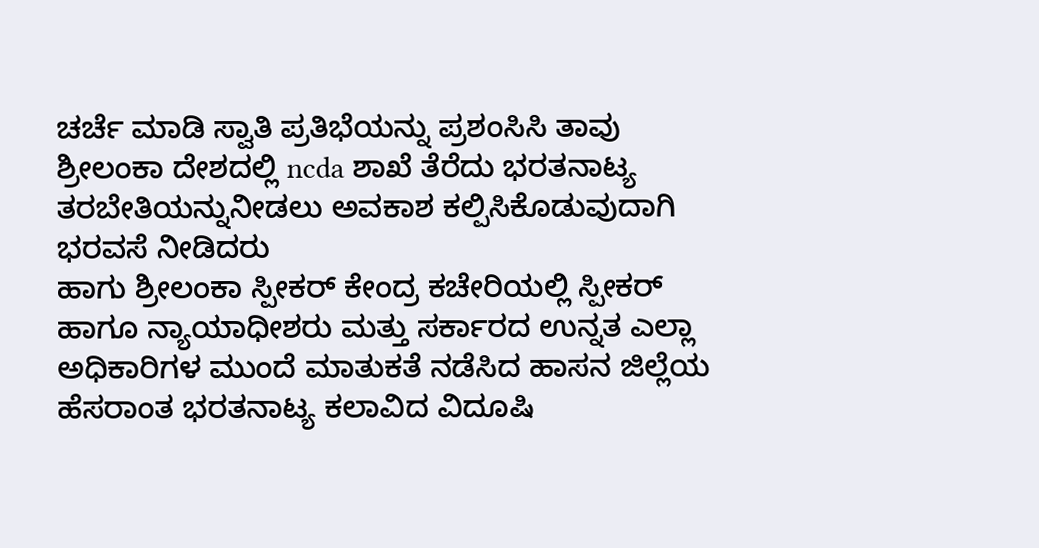ಚರ್ಚೆ ಮಾಡಿ ಸ್ವಾತಿ ಪ್ರತಿಭೆಯನ್ನು ಪ್ರಶಂಸಿಸಿ ತಾವು ಶ್ರೀಲಂಕಾ ದೇಶದಲ್ಲಿ ncda ಶಾಖೆ ತೆರೆದು ಭರತನಾಟ್ಯ ತರಬೇತಿಯನ್ನುನೀಡಲು ಅವಕಾಶ ಕಲ್ಪಿಸಿಕೊಡುವುದಾಗಿ ಭರವಸೆ ನೀಡಿದರು
ಹಾಗು ಶ್ರೀಲಂಕಾ ಸ್ಪೀಕರ್ ಕೇಂದ್ರ ಕಚೇರಿಯಲ್ಲಿ ಸ್ಪೀಕರ್ ಹಾಗೂ ನ್ಯಾಯಾಧೀಶರು ಮತ್ತು ಸರ್ಕಾರದ ಉನ್ನತ ಎಲ್ಲಾ ಅಧಿಕಾರಿಗಳ ಮುಂದೆ ಮಾತುಕತೆ ನಡೆಸಿದ ಹಾಸನ ಜಿಲ್ಲೆಯ ಹೆಸರಾಂತ ಭರತನಾಟ್ಯ ಕಲಾವಿದ ವಿದೂಷಿ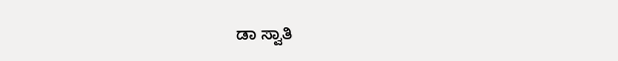ಡಾ ಸ್ವಾತಿ